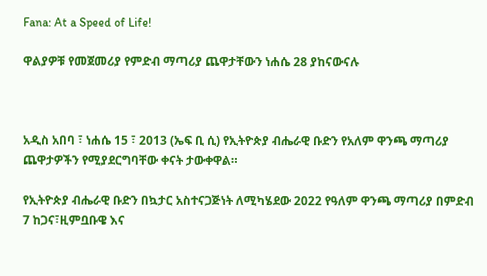Fana: At a Speed of Life!

ዋልያዎቹ የመጀመሪያ የምድብ ማጣሪያ ጨዋታቸውን ነሐሴ 28 ያከናውናሉ



አዲስ አበባ ፣ ነሐሴ 15 ፣ 2013 (ኤፍ ቢ ሲ) የኢትዮጵያ ብሔራዊ ቡድን የአለም ዋንጫ ማጣሪያ ጨዋታዎችን የሚያደርግባቸው ቀናት ታውቀዋል።

የኢትዮጵያ ብሔራዊ ቡድን በኳታር አስተናጋጅነት ለሚካሄደው 2022 የዓለም ዋንጫ ማጣሪያ በምድብ 7 ከጋና፣ዚምቧቡዌ እና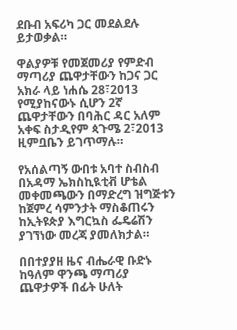ደቡብ አፍሪካ ጋር መደልደሉ ይታወቃል።

ዋልያዎቹ የመጀመሪያ የምድብ ማጣሪያ ጨዋታቸውን ከጋና ጋር አክራ ላይ ነሐሴ 28፣2013 የሚያከናውኑ ሲሆን 2ኛ ጨዋታቸውን በባሕር ዳር አለም አቀፍ ስታዲየም ጳጉሜ 2፣2013 ዚምቧቤን ይገጥማሉ።

የአሰልጣኝ ውበቱ አባተ ስብስብ በአዳማ ኤክስኪዪቲቭ ሆቴል መቀመጫውን በማድረግ ዝግጅቱን ከጀምረ ሳምንታት ማስቆጠሩን ከኢትዩጵያ እግርኳስ ፌዴሬሽን ያገኘነው መረጃ ያመለክታል።

በበተያያዘ ዜና ብሔራዊ ቡድኑ ከዓለም ዋንጫ ማጣሪያ ጨዋታዎች በፊት ሁለት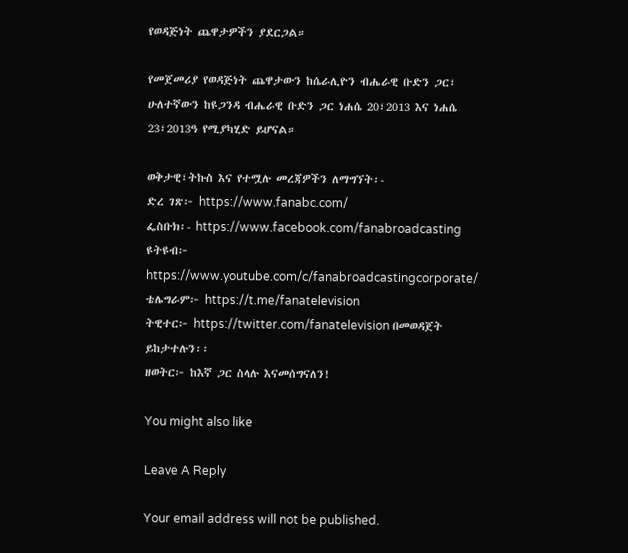የወዳጅነት ጨዋታዎችን ያደርጋል።

የመጀመሪያ የወዳጅነት ጨዋታውን ከሴራሊዮን ብሔራዊ ቡድን ጋር፣ ሁለተኛውን ከዩጋንዳ ብሔራዊ ቡድን ጋር ነሐሴ 20፣2013 እና ነሐሴ 23፣2013ዓ የሚያካሂድ ይሆናል።

ወቅታዊ፣ትኩስ እና የተሟሉ መረጃዎችን ለማግኘት፡-
ድረ ገጽ፦ https://www.fanabc.com/
ፌስቡክ፡- https://www.facebook.com/fanabroadcasting
ዩትዩብ፦ https://www.youtube.com/c/fanabroadcastingcorporate/
ቴሌግራም፦ https://t.me/fanatelevision
ትዊተር፦ https://twitter.com/fanatelevision በመወዳጀት ይከታተሉን፡፡
ዘወትር፦ ከእኛ ጋር ስላሉ እናመሰግናለን!

You might also like

Leave A Reply

Your email address will not be published.